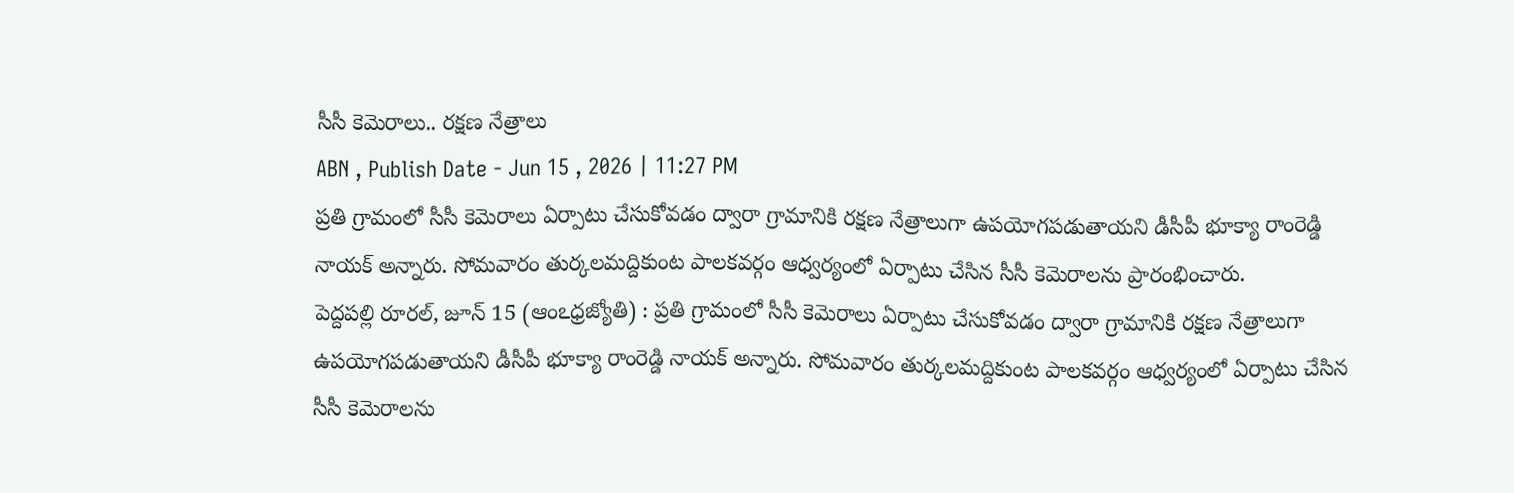సీసీ కెమెరాలు.. రక్షణ నేత్రాలు
ABN , Publish Date - Jun 15 , 2026 | 11:27 PM
ప్రతి గ్రామంలో సీసీ కెమెరాలు ఏర్పాటు చేసుకోవడం ద్వారా గ్రామానికి రక్షణ నేత్రాలుగా ఉపయోగపడుతాయని డీసీపీ భూక్యా రాంరెడ్డి నాయక్ అన్నారు. సోమవారం తుర్కలమద్దికుంట పాలకవర్గం ఆధ్వర్యంలో ఏర్పాటు చేసిన సీసీ కెమెరాలను ప్రారంభించారు.
పెద్దపల్లి రూరల్, జూన్ 15 (ఆంఽధ్రజ్యోతి) : ప్రతి గ్రామంలో సీసీ కెమెరాలు ఏర్పాటు చేసుకోవడం ద్వారా గ్రామానికి రక్షణ నేత్రాలుగా ఉపయోగపడుతాయని డీసీపీ భూక్యా రాంరెడ్డి నాయక్ అన్నారు. సోమవారం తుర్కలమద్దికుంట పాలకవర్గం ఆధ్వర్యంలో ఏర్పాటు చేసిన సీసీ కెమెరాలను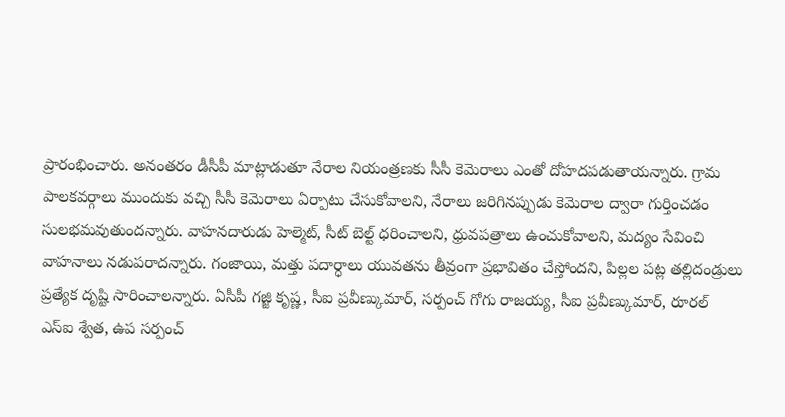ప్రారంభించారు. అనంతరం డీసీపీ మాట్లాడుతూ నేరాల నియంత్రణకు సీసీ కెమెరాలు ఎంతో దోహదపడుతాయన్నారు. గ్రామ పాలకవర్గాలు ముందుకు వచ్చి సీసీ కెమెరాలు ఏర్పాటు చేసుకోవాలని, నేరాలు జరిగినప్పుడు కెమెరాల ద్వారా గుర్తించడం సులభమవుతుందన్నారు. వాహనదారుడు హెల్మెట్, సీట్ బెల్ట్ ధరించాలని, ధ్రువపత్రాలు ఉంచుకోవాలని, మద్యం సేవించి వాహనాలు నడుపరాదన్నారు. గంజాయి, మత్తు పదార్ధాలు యువతను తీవ్రంగా ప్రభావితం చేస్తోందని, పిల్లల పట్ల తల్లిదండ్రులు ప్రత్యేక దృష్టి సారించాలన్నారు. ఏసీపీ గజ్జి కృష్ణ, సీఐ ప్రవీణ్కుమార్, సర్పంచ్ గోగు రాజయ్య, సీఐ ప్రవీణ్కుమార్, రూరల్ ఎస్ఐ శ్వేత, ఉప సర్పంచ్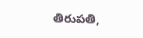తిరుపతి,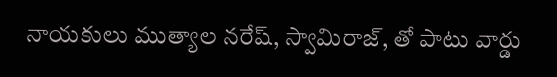నాయకులు ముత్యాల నరేష్, స్వామిరాజ్, తో పాటు వార్డు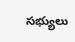సభ్యులు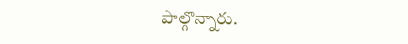పాల్గొన్నారు.